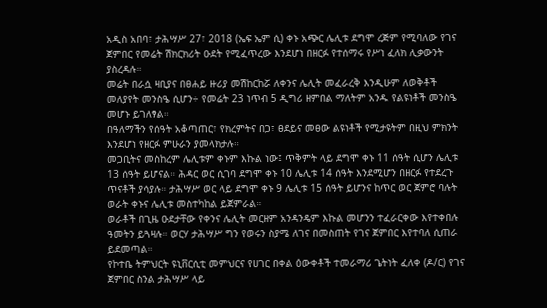አዲስ አበባ፣ ታሕሣሥ 27፣ 2018 (ኤፍ ኤም ሲ) ቀኑ አጭር ሌሊቱ ደግሞ ረጅም የሚባለው የገና ጀምበር የመሬት ሽክርክሪት ዑደት የሚፈጥረው እንደሆነ በዘርፉ የተሰማሩ የሥነ ፈለክ ሊቃውንት ያስረዳሉ።
መሬት በራሷ ዛቢያና በፀሐይ ዙሪያ መሽከርከሯ ለቀንና ሌሊት መፈራረቅ እንዲሁም ለወቅቶች መለያየት መንስዔ ሲሆን÷ የመሬት 23 ነጥብ 5 ዲግሪ ዘምበል ማለትም አንዱ የልዩነቶች መንስዔ መሆኑ ይገለፃል።
በዓለማችን የሰዓት አቆጣጠር፣ የክረምትና በጋ፣ ፀደይና መፀው ልዩነቶች የሚታዩትም በዚህ ምክንት እንደሆነ የዘርፉ ምሁራን ያመላክታሉ።
መጋቢትና መስከረም ሌሊቱም ቀኑም እኩል ነው፤ ጥቅምት ላይ ደግሞ ቀኑ 11 ሰዓት ሲሆን ሌሊቱ 13 ሰዓት ይሆናል። ሕዳር ወር ሲገባ ደግሞ ቀኑ 10 ሌሊቱ 14 ሰዓት እንደሚሆን በዘርፉ የተደረጉ ጥናቶች ያሳያሉ። ታሕሣሥ ወር ላይ ደግሞ ቀኑ 9 ሌሊቱ 15 ሰዓት ይሆንና ከጥር ወር ጀምሮ ባሉት ወራት ቀኑና ሌሊቱ መስተካከል ይጀምራል።
ወራቶች በጊዜ ዑደታቸው የቀንና ሌሊት መርዘም አንዳንዴም እኩል መሆንን ተፈራርቀው እየተቀበሉ ዓመትን ይጓዛሉ። ወርሃ ታሕሣሥ ግን የወሩን ስያሜ ለገና በመስጠት የገና ጀምበር እየተባለ ሲጠራ ይደመጣል።
የኮተቤ ትምህርት ዩኒቨርሲቲ መምህርና የሀገር በቀል ዕውቀቶች ተመራማሪ ጌትነት ፈለቀ (ዶ/ር) የገና ጀምበር ስንል ታሕሣሥ ላይ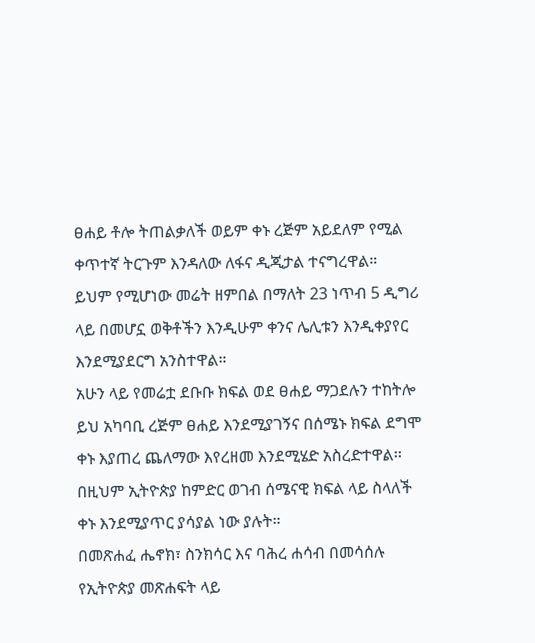ፀሐይ ቶሎ ትጠልቃለች ወይም ቀኑ ረጅም አይደለም የሚል ቀጥተኛ ትርጉም እንዳለው ለፋና ዲጂታል ተናግረዋል።
ይህም የሚሆነው መሬት ዘምበል በማለት 23 ነጥብ 5 ዲግሪ ላይ በመሆኗ ወቅቶችን እንዲሁም ቀንና ሌሊቱን እንዲቀያየር እንደሚያደርግ አንስተዋል።
አሁን ላይ የመሬቷ ደቡቡ ክፍል ወደ ፀሐይ ማጋደሉን ተከትሎ ይህ አካባቢ ረጅም ፀሐይ እንደሚያገኝና በሰሜኑ ክፍል ደግሞ ቀኑ እያጠረ ጨለማው እየረዘመ እንደሚሄድ አስረድተዋል፡፡
በዚህም ኢትዮጵያ ከምድር ወገብ ሰሜናዊ ክፍል ላይ ስላለች ቀኑ እንደሚያጥር ያሳያል ነው ያሉት።
በመጽሐፈ ሔኖክ፣ ስንክሳር እና ባሕረ ሐሳብ በመሳሰሉ የኢትዮጵያ መጽሐፍት ላይ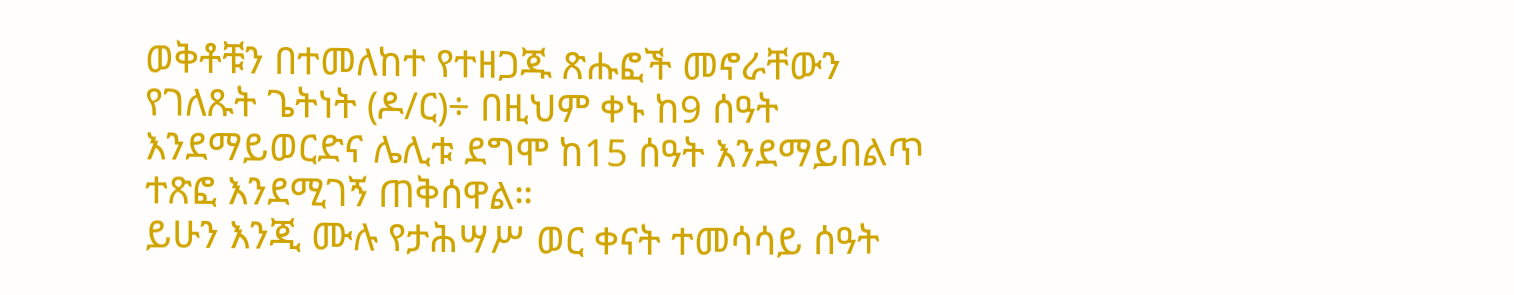ወቅቶቹን በተመለከተ የተዘጋጁ ጽሑፎች መኖራቸውን የገለጹት ጌትነት (ዶ/ር)÷ በዚህም ቀኑ ከ9 ሰዓት እንደማይወርድና ሌሊቱ ደግሞ ከ15 ሰዓት እንደማይበልጥ ተጽፎ እንደሚገኝ ጠቅሰዋል።
ይሁን እንጂ ሙሉ የታሕሣሥ ወር ቀናት ተመሳሳይ ሰዓት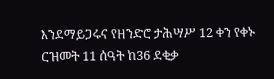እንደማይጋሩና የዘንድሮ ታሕሣሥ 12 ቀን የቀኑ ርዝመት 11 ሰዓት ከ36 ደቂቃ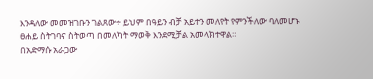እንዳለው መመዝገቡን ገልጸው÷ ይህም በዓይን ብቻ አይተን መለየት የምንችለው ባለመሆኑ ፀሐይ ስትገባና ስትወጣ በመለካት ማወቅ እንደሚቻል አመላክተዋል።
በአድማሱ አራጋው